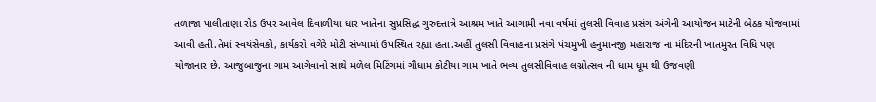તળાજા પાલીતાણા રોડ ઉપર આવેલ દિવાળીયા ધાર ખાતેના સુપ્રસિદ્ધ ગુરુદત્તાત્રે આશ્રમ ખાતે આગામી નવા વર્ષમાં તુલસી વિવાહ પ્રસંગ અંગેની આયોજન માટેની બેઠક યોજવામાં આવી હતી.તેમાં સ્વયંસેવકો, કાર્યકરો વગેરે મોટી સંખ્યામાં ઉપસ્થિત રહ્યા હતા.અહીં તુલસી વિવાહના પ્રસંગે પંચમુખી હનુમાનજી મહારાજ ના મંદિરની ખાતમુરત વિધિ પણ યોજાનાર છે. આજુબાજુના ગામ આગેવાનો સાથે મળેલ મિટિંગમાં ગૌધામ કોટીયા ગામ ખાતે ભવ્ય તુલસીવિવાહ લગ્નોત્સવ ની ધામ ધૂમ થી ઉજવણી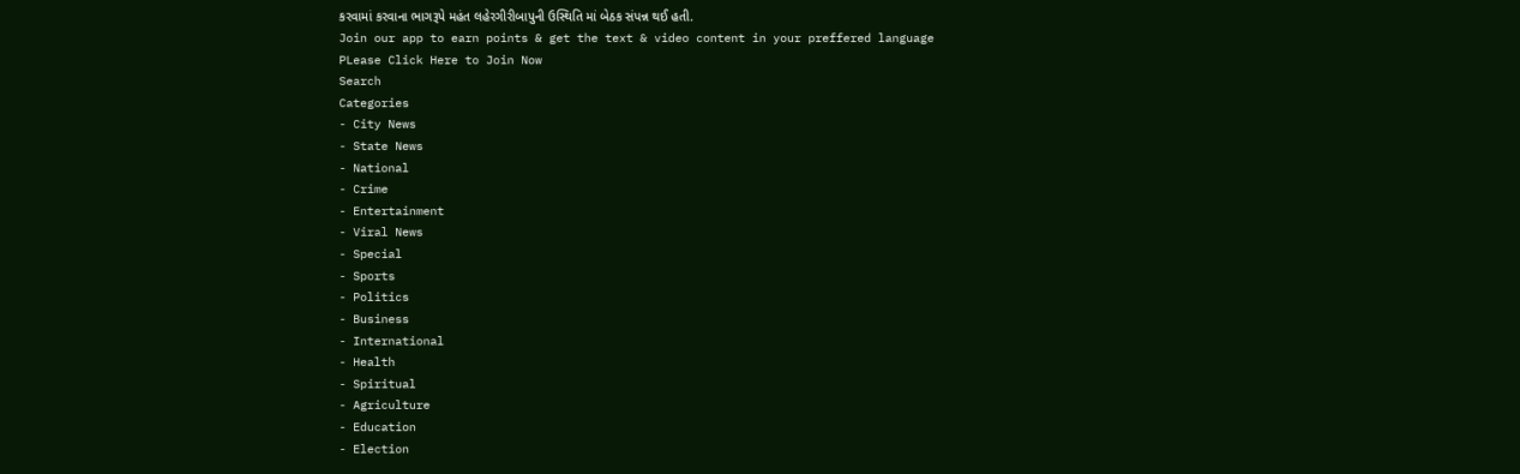કરવામાં કરવાના ભાગરૂપે મહંત લહેરગીરીબાપુની ઉસ્થિતિ માં બેઠક સંપન્ન થઈ હતી.
Join our app to earn points & get the text & video content in your preffered language
PLease Click Here to Join Now
Search
Categories
- City News
- State News
- National
- Crime
- Entertainment
- Viral News
- Special
- Sports
- Politics
- Business
- International
- Health
- Spiritual
- Agriculture
- Education
- Election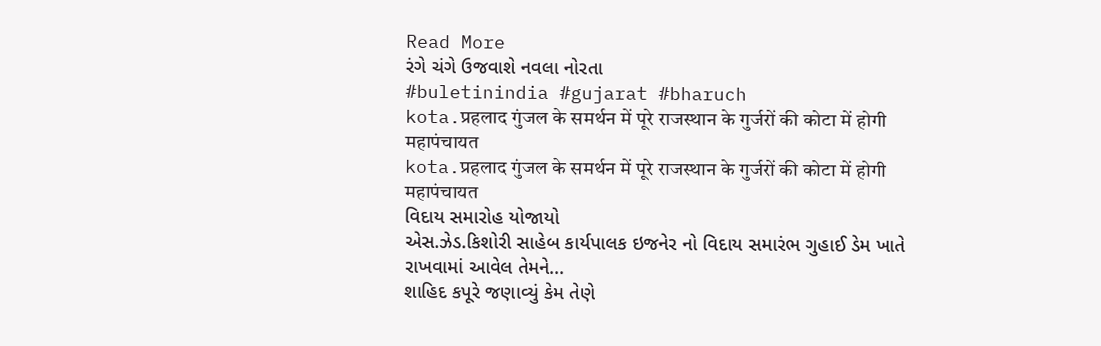Read More
રંગે ચંગે ઉજવાશે નવલા નોરતા
#buletinindia #gujarat #bharuch
kota.प्रहलाद गुंजल के समर्थन में पूरे राजस्थान के गुर्जरों की कोटा में होगी महापंचायत
kota.प्रहलाद गुंजल के समर्थन में पूरे राजस्थान के गुर्जरों की कोटा में होगी महापंचायत
વિદાય સમારોહ યોજાયો
એસ.ઝેડ.કિશોરી સાહેબ કાર્યપાલક ઇજનેર નો વિદાય સમારંભ ગુહાઈ ડેમ ખાતે રાખવામાં આવેલ તેમને...
શાહિદ કપૂરે જણાવ્યું કેમ તેણે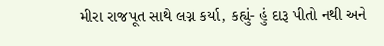મીરા રાજપૂત સાથે લગ્ન કર્યા, કહ્યું- હું દારૂ પીતો નથી અને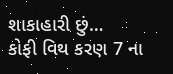શાકાહારી છું…
કોફી વિથ કરણ 7 ના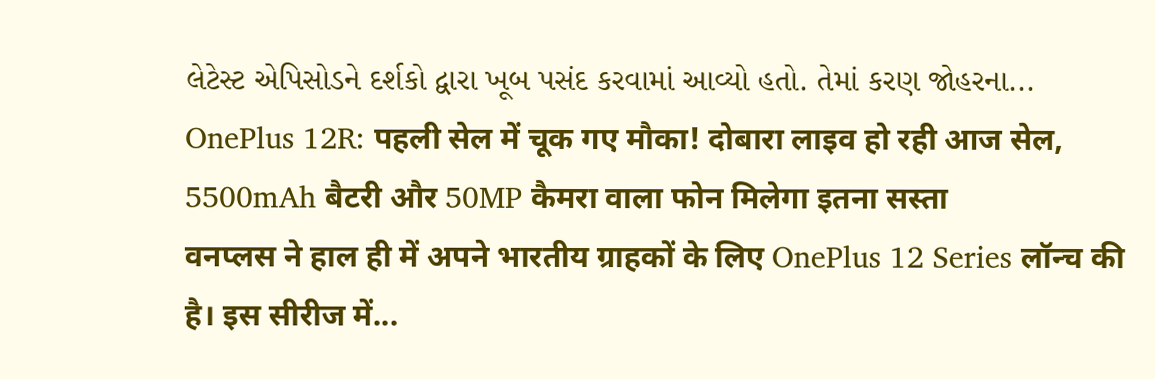લેટેસ્ટ એપિસોડને દર્શકો દ્વારા ખૂબ પસંદ કરવામાં આવ્યો હતો. તેમાં કરણ જોહરના...
OnePlus 12R: पहली सेल में चूक गए मौका! दोबारा लाइव हो रही आज सेल, 5500mAh बैटरी और 50MP कैमरा वाला फोन मिलेगा इतना सस्ता
वनप्लस ने हाल ही में अपने भारतीय ग्राहकों के लिए OnePlus 12 Series लॉन्च की है। इस सीरीज में...